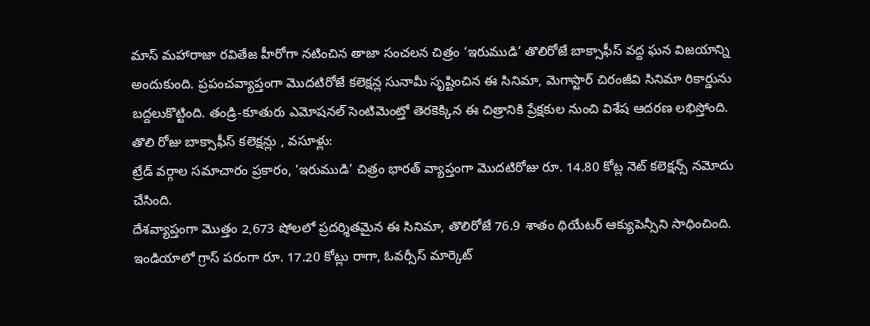మాస్ మహారాజా రవితేజ హీరోగా నటించిన తాజా సంచలన చిత్రం ‘ఇరుముడి’ తొలిరోజే బాక్సాఫీస్ వద్ద ఘన విజయాన్ని అందుకుంది. ప్రపంచవ్యాప్తంగా మొదటిరోజే కలెక్షన్ల సునామీ సృష్టించిన ఈ సినిమా, మెగాస్టార్ చిరంజీవి సినిమా రికార్డును బద్దలుకొట్టింది. తండ్రి-కూతురు ఎమోషనల్ సెంటిమెంట్తో తెరకెక్కిన ఈ చిత్రానికి ప్రేక్షకుల నుంచి విశేష ఆదరణ లభిస్తోంది.
తొలి రోజు బాక్సాఫీస్ కలెక్షన్లు , వసూళ్లు:
ట్రేడ్ వర్గాల సమాచారం ప్రకారం, ‘ఇరుముడి’ చిత్రం భారత్ వ్యాప్తంగా మొదటిరోజు రూ. 14.80 కోట్ల నెట్ కలెక్షన్స్ నమోదు చేసింది.
దేశవ్యాప్తంగా మొత్తం 2,673 షోలలో ప్రదర్శితమైన ఈ సినిమా, తొలిరోజే 76.9 శాతం థియేటర్ ఆక్యుపెన్సీని సాధించింది.
ఇండియాలో గ్రాస్ పరంగా రూ. 17.20 కోట్లు రాగా, ఓవర్సీస్ మార్కెట్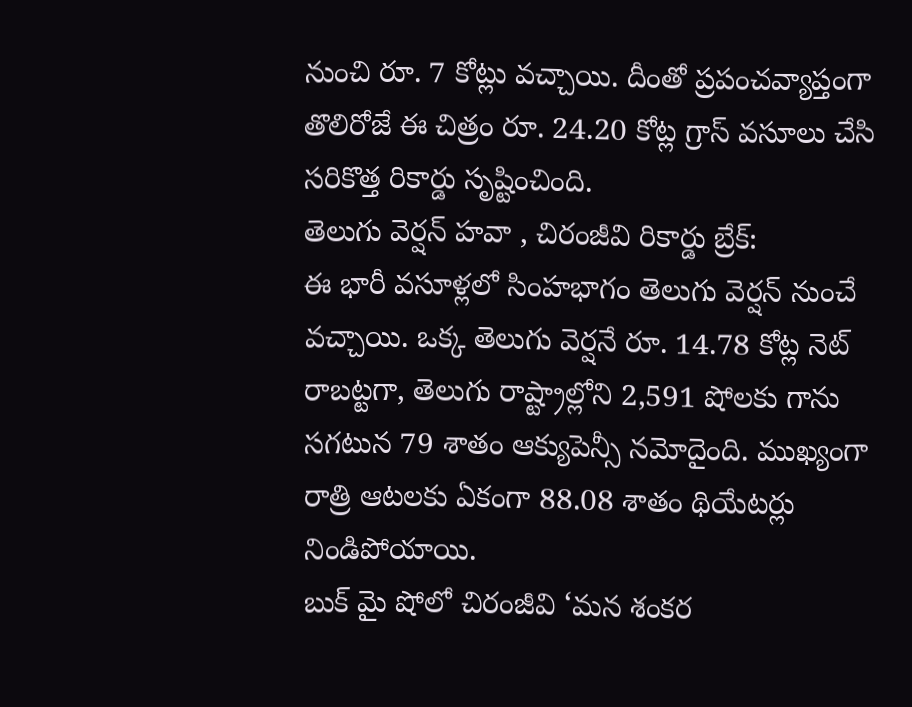నుంచి రూ. 7 కోట్లు వచ్చాయి. దీంతో ప్రపంచవ్యాప్తంగా తొలిరోజే ఈ చిత్రం రూ. 24.20 కోట్ల గ్రాస్ వసూలు చేసి సరికొత్త రికార్డు సృష్టించింది.
తెలుగు వెర్షన్ హవా , చిరంజీవి రికార్డు బ్రేక్:
ఈ భారీ వసూళ్లలో సింహభాగం తెలుగు వెర్షన్ నుంచే వచ్చాయి. ఒక్క తెలుగు వెర్షనే రూ. 14.78 కోట్ల నెట్ రాబట్టగా, తెలుగు రాష్ట్రాల్లోని 2,591 షోలకు గాను సగటున 79 శాతం ఆక్యుపెన్సీ నమోదైంది. ముఖ్యంగా రాత్రి ఆటలకు ఏకంగా 88.08 శాతం థియేటర్లు నిండిపోయాయి.
బుక్ మై షోలో చిరంజీవి ‘మన శంకర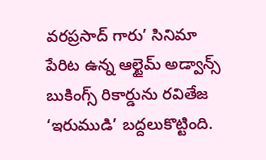వరప్రసాద్ గారు’ సినిమా పేరిట ఉన్న ఆల్టైమ్ అడ్వాన్స్ బుకింగ్స్ రికార్డును రవితేజ ‘ఇరుముడి’ బద్దలుకొట్టింది.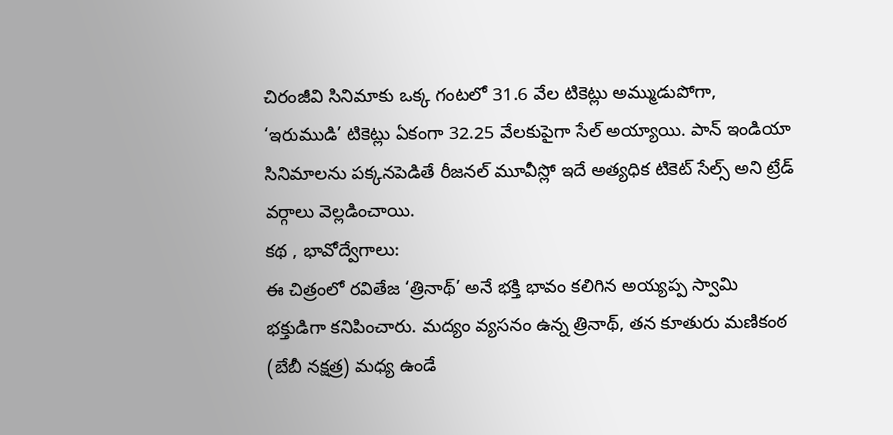చిరంజీవి సినిమాకు ఒక్క గంటలో 31.6 వేల టికెట్లు అమ్ముడుపోగా, ‘ఇరుముడి’ టికెట్లు ఏకంగా 32.25 వేలకుపైగా సేల్ అయ్యాయి. పాన్ ఇండియా సినిమాలను పక్కనపెడితే రీజనల్ మూవీస్లో ఇదే అత్యధిక టికెట్ సేల్స్ అని ట్రేడ్ వర్గాలు వెల్లడించాయి.
కథ , భావోద్వేగాలు:
ఈ చిత్రంలో రవితేజ ‘త్రినాథ్’ అనే భక్తి భావం కలిగిన అయ్యప్ప స్వామి భక్తుడిగా కనిపించారు. మద్యం వ్యసనం ఉన్న త్రినాథ్, తన కూతురు మణికంఠ (బేబీ నక్షత్ర) మధ్య ఉండే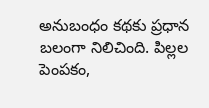అనుబంధం కథకు ప్రధాన బలంగా నిలిచింది. పిల్లల పెంపకం,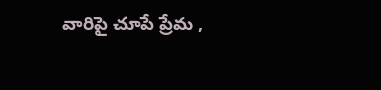వారిపై చూపే ప్రేమ ,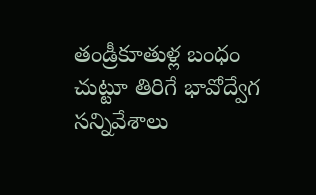తండ్రీకూతుళ్ల బంధం చుట్టూ తిరిగే భావోద్వేగ సన్నివేశాలు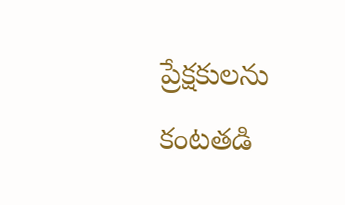ప్రేక్షకులను కంటతడి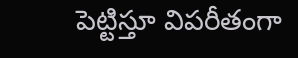పెట్టిస్తూ విపరీతంగా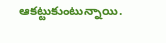ఆకట్టుకుంటున్నాయి.